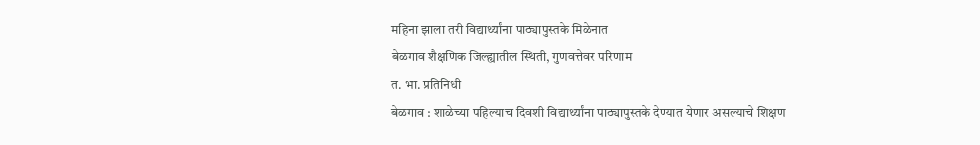महिना झाला तरी विद्यार्थ्यांना पाठ्यापुस्तके मिळेनात
बेळगाव शैक्षणिक जिल्ह्यातील स्थिती, गुणवत्तेवर परिणाम
त. भा. प्रतिनिधी
बेळगाव : शाळेच्या पहिल्याच दिवशी विद्यार्थ्यांना पाठ्यापुस्तके देण्यात येणार असल्याचे शिक्षण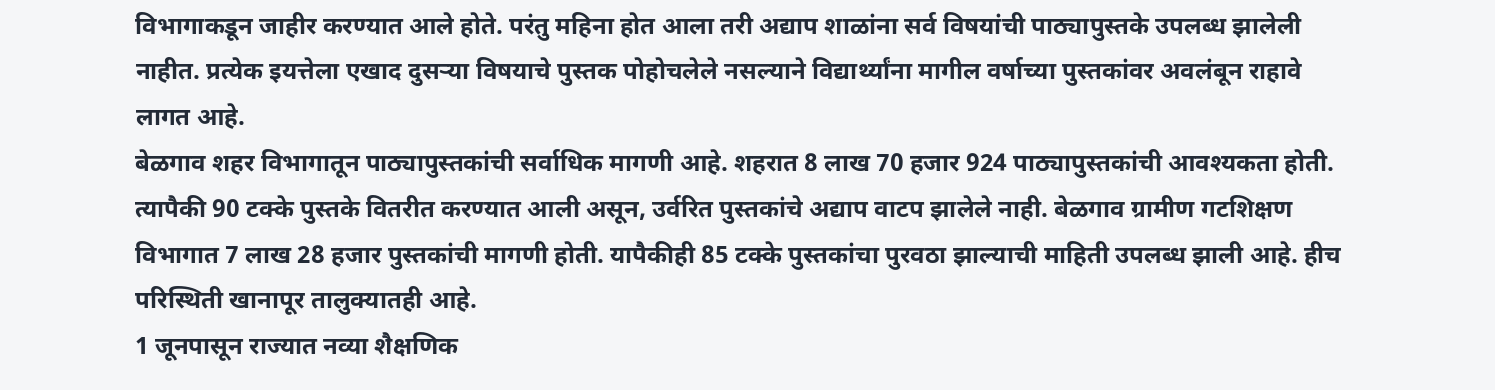विभागाकडून जाहीर करण्यात आले होते. परंतु महिना होत आला तरी अद्याप शाळांना सर्व विषयांची पाठ्यापुस्तके उपलब्ध झालेली नाहीत. प्रत्येक इयत्तेला एखाद दुसऱ्या विषयाचे पुस्तक पोहोचलेले नसल्याने विद्यार्थ्यांना मागील वर्षाच्या पुस्तकांवर अवलंबून राहावे लागत आहे.
बेळगाव शहर विभागातून पाठ्यापुस्तकांची सर्वाधिक मागणी आहे. शहरात 8 लाख 70 हजार 924 पाठ्यापुस्तकांची आवश्यकता होती. त्यापैकी 90 टक्के पुस्तके वितरीत करण्यात आली असून, उर्वरित पुस्तकांचे अद्याप वाटप झालेले नाही. बेळगाव ग्रामीण गटशिक्षण विभागात 7 लाख 28 हजार पुस्तकांची मागणी होती. यापैकीही 85 टक्के पुस्तकांचा पुरवठा झाल्याची माहिती उपलब्ध झाली आहे. हीच परिस्थिती खानापूर तालुक्यातही आहे.
1 जूनपासून राज्यात नव्या शैक्षणिक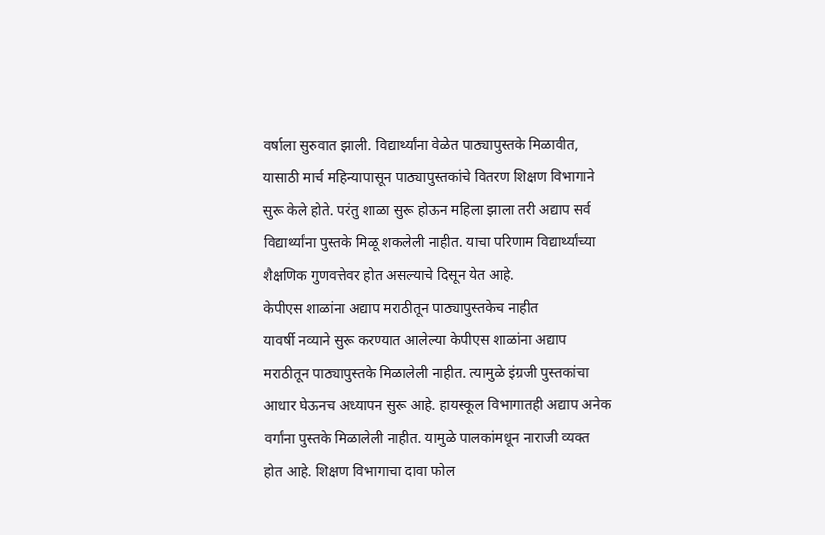वर्षाला सुरुवात झाली. विद्यार्थ्यांना वेळेत पाठ्यापुस्तके मिळावीत, यासाठी मार्च महिन्यापासून पाठ्यापुस्तकांचे वितरण शिक्षण विभागाने सुरू केले होते. परंतु शाळा सुरू होऊन महिला झाला तरी अद्याप सर्व विद्यार्थ्यांना पुस्तके मिळू शकलेली नाहीत. याचा परिणाम विद्यार्थ्यांच्या शैक्षणिक गुणवत्तेवर होत असल्याचे दिसून येत आहे.
केपीएस शाळांना अद्याप मराठीतून पाठ्यापुस्तकेच नाहीत
यावर्षी नव्याने सुरू करण्यात आलेल्या केपीएस शाळांना अद्याप मराठीतून पाठ्यापुस्तके मिळालेली नाहीत. त्यामुळे इंग्रजी पुस्तकांचा आधार घेऊनच अध्यापन सुरू आहे. हायस्कूल विभागातही अद्याप अनेक वर्गांना पुस्तके मिळालेली नाहीत. यामुळे पालकांमधून नाराजी व्यक्त होत आहे. शिक्षण विभागाचा दावा फोल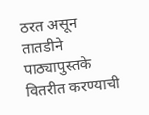ठरत असून तातडीने पाठ्यापुस्तके वितरीत करण्याची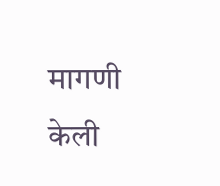मागणी केली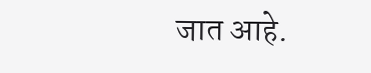जात आहे.